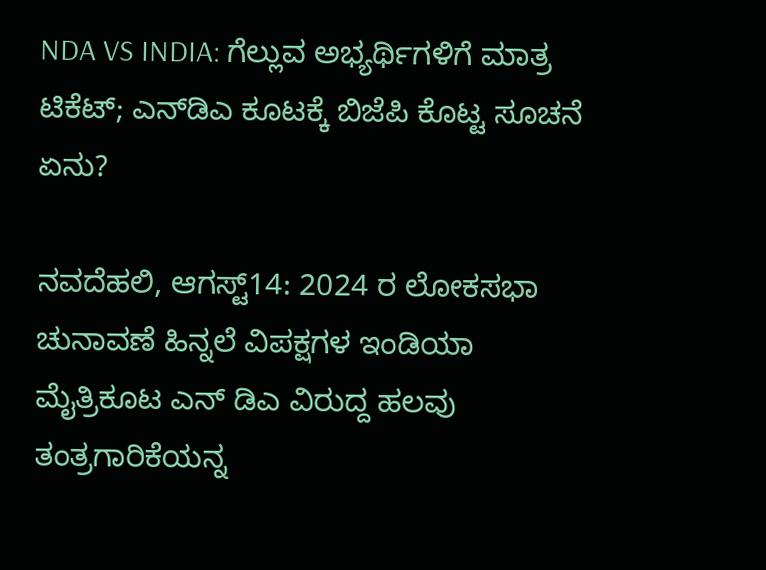NDA VS INDIA: ಗೆಲ್ಲುವ ಅಭ್ಯರ್ಥಿಗಳಿಗೆ ಮಾತ್ರ ಟಿಕೆಟ್‌; ಎನ್‌ಡಿಎ ಕೂಟಕ್ಕೆ ಬಿಜೆಪಿ ಕೊಟ್ಟ ಸೂಚನೆ ಏನು?

ನವದೆಹಲಿ, ಆಗಸ್ಟ್14: 2024 ರ ಲೋಕಸಭಾ ಚುನಾವಣೆ ಹಿನ್ನಲೆ ವಿಪಕ್ಷಗಳ ಇಂಡಿಯಾ ಮೈತ್ರಿಕೂಟ ಎನ್‌ ಡಿಎ ವಿರುದ್ದ ಹಲವು ತಂತ್ರಗಾರಿಕೆಯನ್ನ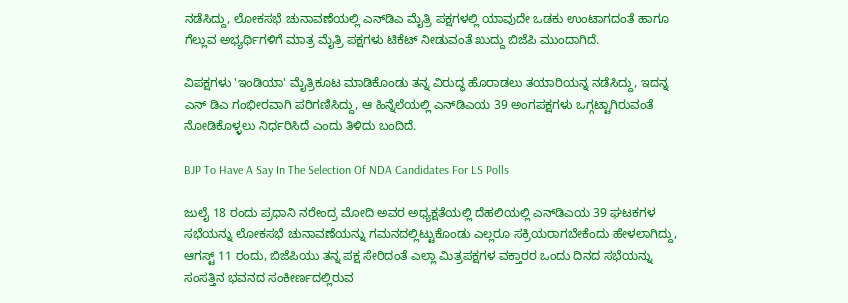ನಡೆಸಿದ್ದು, ಲೋಕಸಭೆ ಚುನಾವಣೆಯಲ್ಲಿ ಎನ್‌ಡಿಎ ಮೈತ್ರಿ ಪಕ್ಷಗಳಲ್ಲಿ ಯಾವುದೇ ಒಡಕು ಉಂಟಾಗದಂತೆ ಹಾಗೂ ಗೆಲ್ಲುವ ಅಭ್ಯರ್ಥಿಗಳಿಗೆ ಮಾತ್ರ ಮೈತ್ರಿ ಪಕ್ಷಗಳು ಟಿಕೆಟ್‌ ನೀಡುವಂತೆ ಖುದ್ದು ಬಿಜೆಪಿ ಮುಂದಾಗಿದೆ.

ವಿಪಕ್ಷಗಳು 'ಇಂಡಿಯಾ' ಮೈತ್ರಿಕೂಟ ಮಾಡಿಕೊಂಡು ತನ್ನ ವಿರುದ್ಧ ಹೊರಾಡಲು ತಯಾರಿಯನ್ನ ನಡೆಸಿದ್ದು, ಇದನ್ನ ಎನ್‌ ಡಿಎ ಗಂಭೀರವಾಗಿ ಪರಿಗಣಿಸಿದ್ದು, ಆ ಹಿನ್ನೆಲೆಯಲ್ಲಿ ಎನ್‌ಡಿಎಯ 39 ಅಂಗಪಕ್ಷಗಳು ಒಗ್ಗಟ್ಟಾಗಿರುವಂತೆ ನೋಡಿಕೊಳ್ಳಲು ನಿರ್ಧರಿಸಿದೆ ಎಂದು ತಿಳಿದು ಬಂದಿದೆ.

BJP To Have A Say In The Selection Of NDA Candidates For LS Polls

ಜುಲೈ 18 ರಂದು ಪ್ರಧಾನಿ ನರೇಂದ್ರ ಮೋದಿ ಅವರ ಅಧ್ಯಕ್ಷತೆಯಲ್ಲಿ ದೆಹಲಿಯಲ್ಲಿ ಎನ್‌ಡಿಎಯ 39 ಘಟಕಗಳ ಸಭೆಯನ್ನು ಲೋಕಸಭೆ ಚುನಾವಣೆಯನ್ನು ಗಮನದಲ್ಲಿಟ್ಟುಕೊಂಡು ಎಲ್ಲರೂ ಸಕ್ರಿಯರಾಗಬೇಕೆಂದು ಹೇಳಲಾಗಿದ್ದು, ಆಗಸ್ಟ್ 11 ರಂದು, ಬಿಜೆಪಿಯು ತನ್ನ ಪಕ್ಷ ಸೇರಿದಂತೆ ಎಲ್ಲಾ ಮಿತ್ರಪಕ್ಷಗಳ ವಕ್ತಾರರ ಒಂದು ದಿನದ ಸಭೆಯನ್ನು ಸಂಸತ್ತಿನ ಭವನದ ಸಂಕೀರ್ಣದಲ್ಲಿರುವ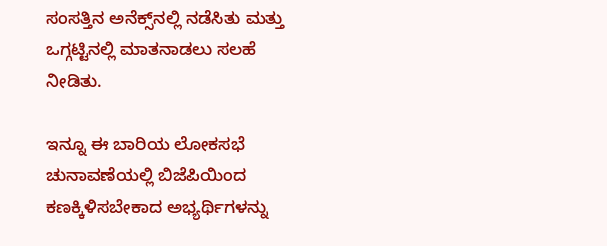ಸಂಸತ್ತಿನ ಅನೆಕ್ಸ್‌ನಲ್ಲಿ ನಡೆಸಿತು ಮತ್ತು ಒಗ್ಗಟ್ಟಿನಲ್ಲಿ ಮಾತನಾಡಲು ಸಲಹೆ ನೀಡಿತು.

ಇನ್ನೂ ಈ ಬಾರಿಯ ಲೋಕಸಭೆ ಚುನಾವಣೆಯಲ್ಲಿ ಬಿಜೆಪಿಯಿಂದ ಕಣಕ್ಕಿಳಿಸಬೇಕಾದ ಅಭ್ಯರ್ಥಿಗಳನ್ನು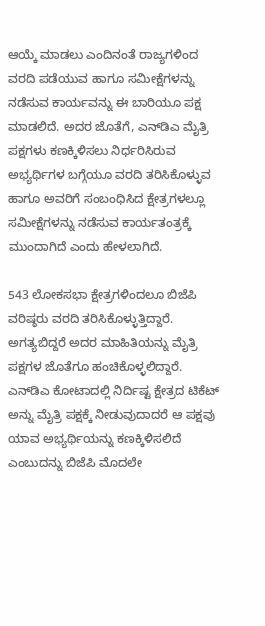ಆಯ್ಕೆ ಮಾಡಲು ಎಂದಿನಂತೆ ರಾಜ್ಯಗಳಿಂದ ವರದಿ ಪಡೆಯುವ ಹಾಗೂ ಸಮೀಕ್ಷೆಗಳನ್ನು ನಡೆಸುವ ಕಾರ್ಯವನ್ನು ಈ ಬಾರಿಯೂ ಪಕ್ಷ ಮಾಡಲಿದೆ. ಅದರ ಜೊತೆಗೆ, ಎನ್‌ಡಿಎ ಮೈತ್ರಿ ಪಕ್ಷಗಳು ಕಣಕ್ಕಿಳಿಸಲು ನಿರ್ಧರಿಸಿರುವ ಅಭ್ಯರ್ಥಿಗಳ ಬಗ್ಗೆಯೂ ವರದಿ ತರಿಸಿಕೊಳ್ಳುವ ಹಾಗೂ ಅವರಿಗೆ ಸಂಬಂಧಿಸಿದ ಕ್ಷೇತ್ರಗಳಲ್ಲೂ ಸಮೀಕ್ಷೆಗಳನ್ನು ನಡೆಸುವ ಕಾರ್ಯತಂತ್ರಕ್ಕೆ ಮುಂದಾಗಿದೆ ಎಂದು ಹೇಳಲಾಗಿದೆ.

543 ಲೋಕಸಭಾ ಕ್ಷೇತ್ರಗಳಿಂದಲೂ ಬಿಜೆಪಿ ವರಿಷ್ಠರು ವರದಿ ತರಿಸಿಕೊಳ್ಳುತ್ತಿದ್ದಾರೆ. ಅಗತ್ಯಬಿದ್ದರೆ ಅದರ ಮಾಹಿತಿಯನ್ನು ಮೈತ್ರಿ ಪಕ್ಷಗಳ ಜೊತೆಗೂ ಹಂಚಿಕೊಳ್ಳಲಿದ್ದಾರೆ. ಎನ್‌ಡಿಎ ಕೋಟಾದಲ್ಲಿ ನಿರ್ದಿಷ್ಟ ಕ್ಷೇತ್ರದ ಟಿಕೆಟ್‌ ಅನ್ನು ಮೈತ್ರಿ ಪಕ್ಷಕ್ಕೆ ನೀಡುವುದಾದರೆ ಆ ಪಕ್ಷವು ಯಾವ ಅಭ್ಯರ್ಥಿಯನ್ನು ಕಣಕ್ಕಿಳಿಸಲಿದೆ ಎಂಬುದನ್ನು ಬಿಜೆಪಿ ಮೊದಲೇ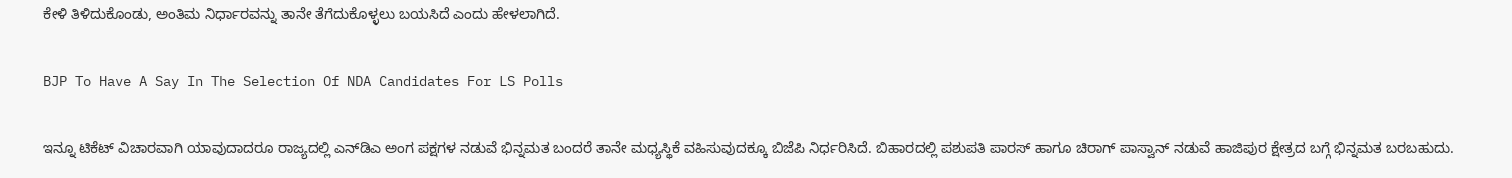ಕೇಳಿ ತಿಳಿದುಕೊಂಡು, ಅಂತಿಮ ನಿರ್ಧಾರವನ್ನು ತಾನೇ ತೆಗೆದುಕೊಳ್ಳಲು ಬಯಸಿದೆ ಎಂದು ಹೇಳಲಾಗಿದೆ.

BJP To Have A Say In The Selection Of NDA Candidates For LS Polls

ಇನ್ನೂ ಟಿಕೆಟ್‌ ವಿಚಾರವಾಗಿ ಯಾವುದಾದರೂ ರಾಜ್ಯದಲ್ಲಿ ಎನ್‌ಡಿಎ ಅಂಗ ಪಕ್ಷಗಳ ನಡುವೆ ಭಿನ್ನಮತ ಬಂದರೆ ತಾನೇ ಮಧ್ಯಸ್ಥಿಕೆ ವಹಿಸುವುದಕ್ಕೂ ಬಿಜೆಪಿ ನಿರ್ಧರಿಸಿದೆ. ಬಿಹಾರದಲ್ಲಿ ಪಶುಪತಿ ಪಾರಸ್‌ ಹಾಗೂ ಚಿರಾಗ್‌ ಪಾಸ್ವಾನ್‌ ನಡುವೆ ಹಾಜಿಪುರ ಕ್ಷೇತ್ರದ ಬಗ್ಗೆ ಭಿನ್ನಮತ ಬರಬಹುದು.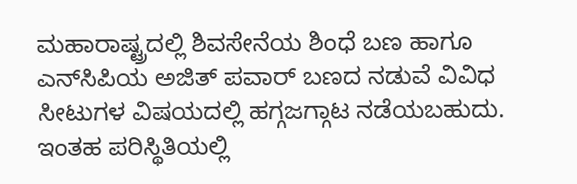ಮಹಾರಾಷ್ಟ್ರದಲ್ಲಿ ಶಿವಸೇನೆಯ ಶಿಂಧೆ ಬಣ ಹಾಗೂ ಎನ್‌ಸಿಪಿಯ ಅಜಿತ್‌ ಪವಾರ್‌ ಬಣದ ನಡುವೆ ವಿವಿಧ ಸೀಟುಗಳ ವಿಷಯದಲ್ಲಿ ಹಗ್ಗಜಗ್ಗಾಟ ನಡೆಯಬಹುದು. ಇಂತಹ ಪರಿಸ್ಥಿತಿಯಲ್ಲಿ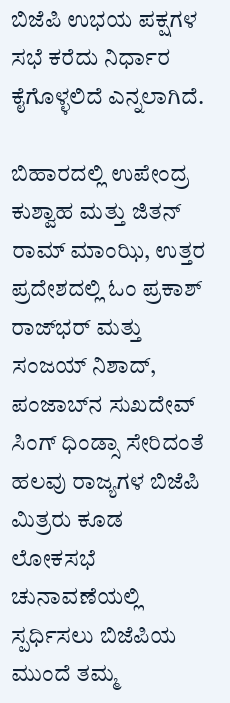ಬಿಜೆಪಿ ಉಭಯ ಪಕ್ಷಗಳ ಸಭೆ ಕರೆದು ನಿರ್ಧಾರ ಕೈಗೊಳ್ಳಲಿದೆ ಎನ್ನಲಾಗಿದೆ.

ಬಿಹಾರದಲ್ಲಿ ಉಪೇಂದ್ರ ಕುಶ್ವಾಹ ಮತ್ತು ಜಿತನ್ ರಾಮ್ ಮಾಂಝಿ, ಉತ್ತರ ಪ್ರದೇಶದಲ್ಲಿ ಓಂ ಪ್ರಕಾಶ್ ರಾಜ್‌ಭರ್ ಮತ್ತು ಸಂಜಯ್ ನಿಶಾದ್, ಪಂಜಾಬ್‌ನ ಸುಖದೇವ್ ಸಿಂಗ್ ಧಿಂಡ್ಸಾ ಸೇರಿದಂತೆ ಹಲವು ರಾಜ್ಯಗಳ ಬಿಜೆಪಿ ಮಿತ್ರರು ಕೂಡ ಲೋಕಸಭೆ ಚುನಾವಣೆಯಲ್ಲಿ ಸ್ಪರ್ಧಿಸಲು ಬಿಜೆಪಿಯ ಮುಂದೆ ತಮ್ಮ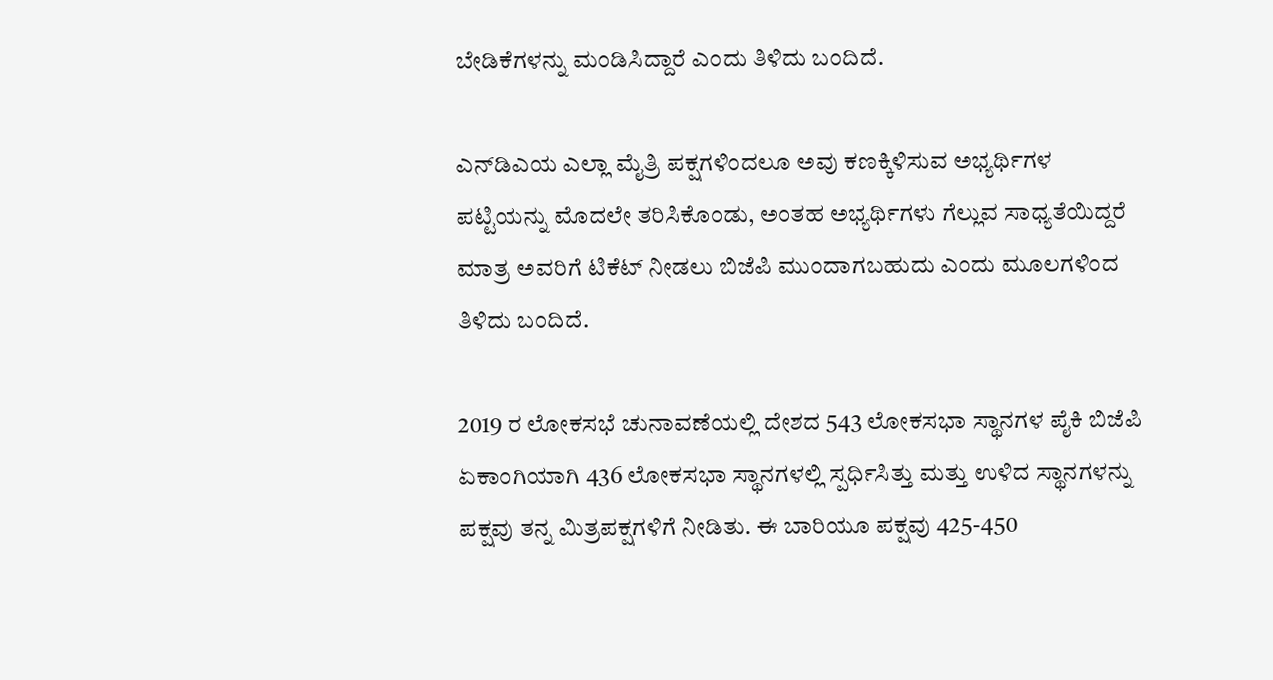ಬೇಡಿಕೆಗಳನ್ನು ಮಂಡಿಸಿದ್ದಾರೆ ಎಂದು ತಿಳಿದು ಬಂದಿದೆ.

ಎನ್‌ಡಿಎಯ ಎಲ್ಲಾ ಮೈತ್ರಿ ಪಕ್ಷಗಳಿಂದಲೂ ಅವು ಕಣಕ್ಕಿಳಿಸುವ ಅಭ್ಯರ್ಥಿಗಳ ಪಟ್ಟಿಯನ್ನು ಮೊದಲೇ ತರಿಸಿಕೊಂಡು, ಅಂತಹ ಅಭ್ಯರ್ಥಿಗಳು ಗೆಲ್ಲುವ ಸಾಧ್ಯತೆಯಿದ್ದರೆ ಮಾತ್ರ ಅವರಿಗೆ ಟಿಕೆಟ್‌ ನೀಡಲು ಬಿಜೆಪಿ ಮುಂದಾಗಬಹುದು ಎಂದು ಮೂಲಗಳಿಂದ ತಿಳಿದು ಬಂದಿದೆ.

2019 ರ ಲೋಕಸಭೆ ಚುನಾವಣೆಯಲ್ಲಿ ದೇಶದ 543 ಲೋಕಸಭಾ ಸ್ಥಾನಗಳ ಪೈಕಿ ಬಿಜೆಪಿ ಏಕಾಂಗಿಯಾಗಿ 436 ಲೋಕಸಭಾ ಸ್ಥಾನಗಳಲ್ಲಿ ಸ್ಪರ್ಧಿಸಿತ್ತು ಮತ್ತು ಉಳಿದ ಸ್ಥಾನಗಳನ್ನು ಪಕ್ಷವು ತನ್ನ ಮಿತ್ರಪಕ್ಷಗಳಿಗೆ ನೀಡಿತು. ಈ ಬಾರಿಯೂ ಪಕ್ಷವು 425-450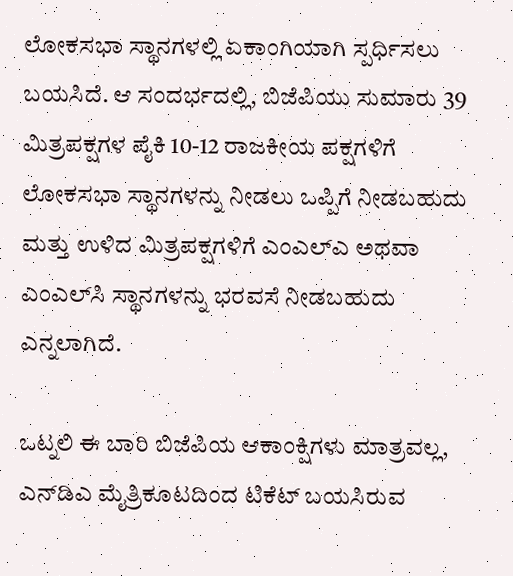ಲೋಕಸಭಾ ಸ್ಥಾನಗಳಲ್ಲಿ ಏಕಾಂಗಿಯಾಗಿ ಸ್ಪರ್ಧಿಸಲು ಬಯಸಿದೆ. ಆ ಸಂದರ್ಭದಲ್ಲಿ, ಬಿಜೆಪಿಯು ಸುಮಾರು 39 ಮಿತ್ರಪಕ್ಷಗಳ ಪೈಕಿ 10-12 ರಾಜಕೀಯ ಪಕ್ಷಗಳಿಗೆ ಲೋಕಸಭಾ ಸ್ಥಾನಗಳನ್ನು ನೀಡಲು ಒಪ್ಪಿಗೆ ನೀಡಬಹುದು ಮತ್ತು ಉಳಿದ ಮಿತ್ರಪಕ್ಷಗಳಿಗೆ ಎಂಎಲ್‌ಎ ಅಥವಾ ಎಂಎಲ್‌ಸಿ ಸ್ಥಾನಗಳನ್ನು ಭರವಸೆ ನೀಡಬಹುದು ಎನ್ನಲಾಗಿದೆ.

ಒಟ್ನಲಿ ಈ ಬಾರಿ ಬಿಜೆಪಿಯ ಆಕಾಂಕ್ಷಿಗಳು ಮಾತ್ರವಲ್ಲ, ಎನ್‌ಡಿಎ ಮೈತ್ರಿಕೂಟದಿಂದ ಟಿಕೆಟ್‌ ಬಯಸಿರುವ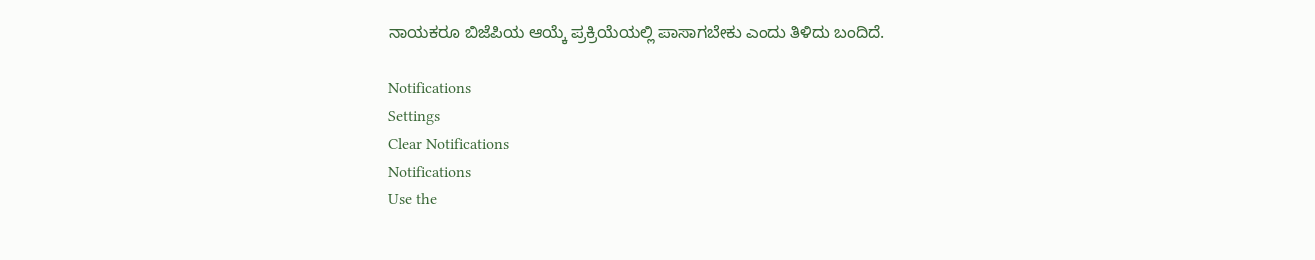ನಾಯಕರೂ ಬಿಜೆಪಿಯ ಆಯ್ಕೆ ಪ್ರಕ್ರಿಯೆಯಲ್ಲಿ ಪಾಸಾಗಬೇಕು ಎಂದು ತಿಳಿದು ಬಂದಿದೆ.

Notifications
Settings
Clear Notifications
Notifications
Use the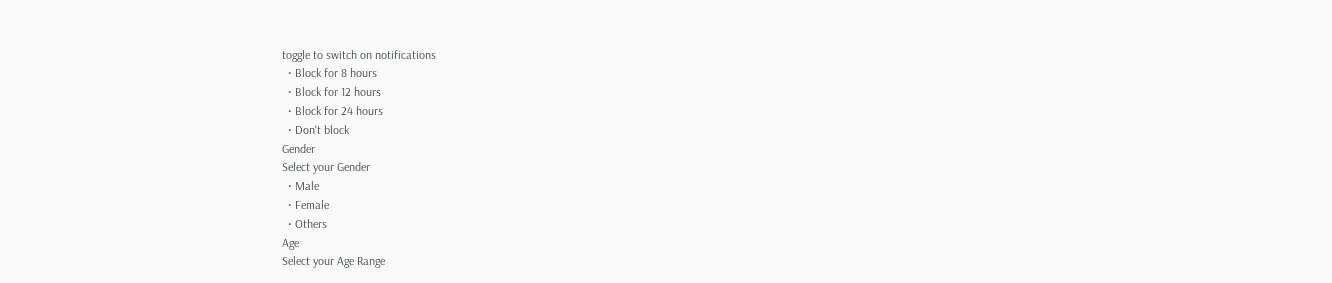toggle to switch on notifications
  • Block for 8 hours
  • Block for 12 hours
  • Block for 24 hours
  • Don't block
Gender
Select your Gender
  • Male
  • Female
  • Others
Age
Select your Age Range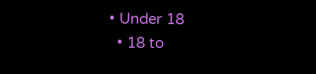• Under 18
  • 18 to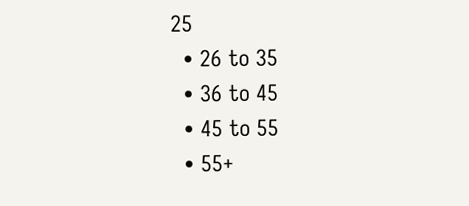25
  • 26 to 35
  • 36 to 45
  • 45 to 55
  • 55+